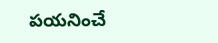పయనించే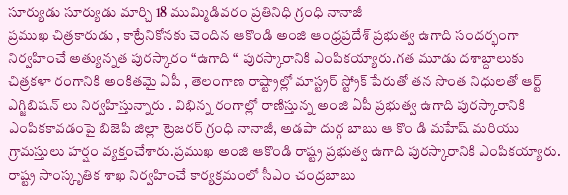సూర్యుడు సూర్యుడు మార్చి 18 ముమ్మిడివరం ప్రతినిధి గ్రంధి నానాజీ
ప్రముఖ చిత్రకారుడు , కాట్రేనికోనకు చెందిన ఆకొండి అంజి ఆంధ్రప్రదేశ్ ప్రభుత్వ ఉగాది సందర్భంగా నిర్వహించే అత్యున్నత పురస్కారం “ఉగాది “ పురస్కారానికి ఎంపికయ్యారు.గత మూడు దశాబ్దాలుకు చిత్రకళా రంగానికి అంకితమై ఏపీ , తెలంగాణ రాష్ట్రాల్లో మాస్ట్రర్ స్ట్రోక్ పేరుతో తన సొంత నిధులతో ఆర్ట్ ఎగ్జిబిషన్ లు నిర్వహిస్తున్నారు . విభిన్న రంగాల్లో రాణిస్తున్న అంజి ఏపీ ప్రభుత్వ ఉగాది పురస్కారానికి ఎంపికకావడంపై బిజెపి జిల్లా ట్రెజరర్ గ్రంధి నానాజీ, అడపా దుర్గ బాబు ఆ కొం డి మహేష్ మరియు గ్రామస్తులు హర్షం వ్యక్తంచేశారు.ప్రముఖ అంజి ఆకొండి రాష్ట్ర ప్రభుత్వ ఉగాది పురస్కారానికి ఎంపికయ్యారు. రాష్ట్ర సాంస్కృతిక శాఖ నిర్వహించే కార్యక్రమంలో సీఎం చంద్రబాబు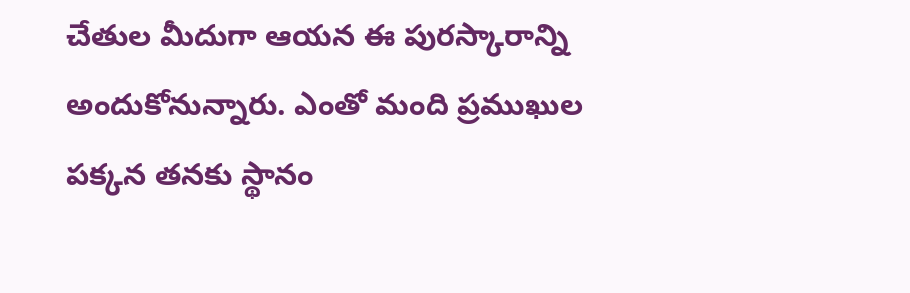చేతుల మీదుగా ఆయన ఈ పురస్కారాన్ని అందుకోనున్నారు. ఎంతో మంది ప్రముఖుల పక్కన తనకు స్థానం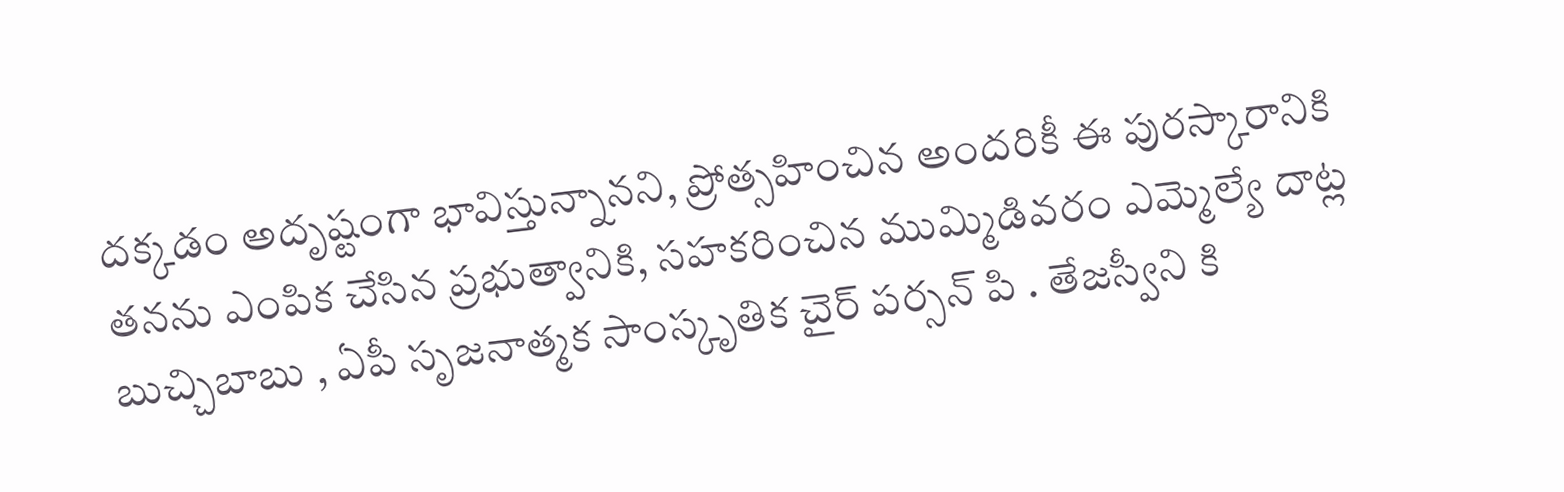దక్కడం అదృష్టంగా భావిస్తున్నానని, ప్రోత్సహించిన అందరికీ ఈ పురస్కారానికి తనను ఎంపిక చేసిన ప్రభుత్వానికి, సహకరించిన ముమ్మిడివరం ఎమ్మెల్యే దాట్ల బుచ్చిబాబు , ఏపీ సృజనాత్మక సాంస్కృతిక చైర్ పర్సన్ పి . తేజస్వీని కి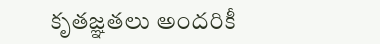కృతజ్ఞతలు అందరికీ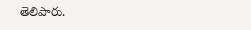తెలిపారు.